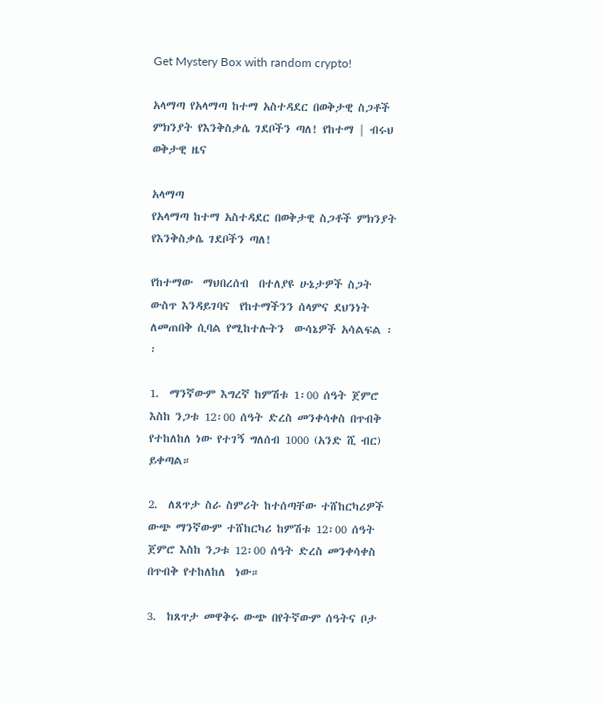Get Mystery Box with random crypto!

አላማጣ የአላማጣ ከተማ አስተዳደር በወቅታዊ ስጋቶች ምክንያት የእንቅስቃሴ ገደቦችን ጣለ! የከተማ | ብሩህ ወቅታዊ ዜና

አላማጣ
የአላማጣ ከተማ አስተዳደር በወቅታዊ ስጋቶች ምክንያት የእንቅስቃሴ ገደቦችን ጣለ!

የከተማው  ማህበረሰብ  በተለያዩ ሁኔታዎች ስጋት ውስጥ እንዳይገባና  የከተማችንን ሰላምና ደህንነት ለመጠበቅ ሲባል የሚከተሉትን  ውሳኔዎች አሳልፍል ፡፡

1.  ማንኛውም እግረኛ ከምሽቱ 1፡00 ሰዓት ጀምሮ እስከ ንጋቱ 12፡00 ሰዓት ድረስ መንቀሳቀስ በጥብቅ የተከለከለ ነው የተገኝ ግለሰብ 1000 (አንድ ሺ ብር) ይቀጣል።

2.  ለጸጥታ ስራ ስምሪት ከተሰጣቸው ተሸከርካሪዎች ውጭ ማንኛውም ተሸከርካሪ ከምሽቱ 12፡00 ሰዓት ጀምሮ እስከ ንጋቱ 12፡00 ሰዓት ድረስ መንቀሳቀስ በጥብቅ የተከለከለ  ነው።

3.  ከጸጥታ መዋቅሩ ውጭ በየትኛውም ሰዓትና ቦታ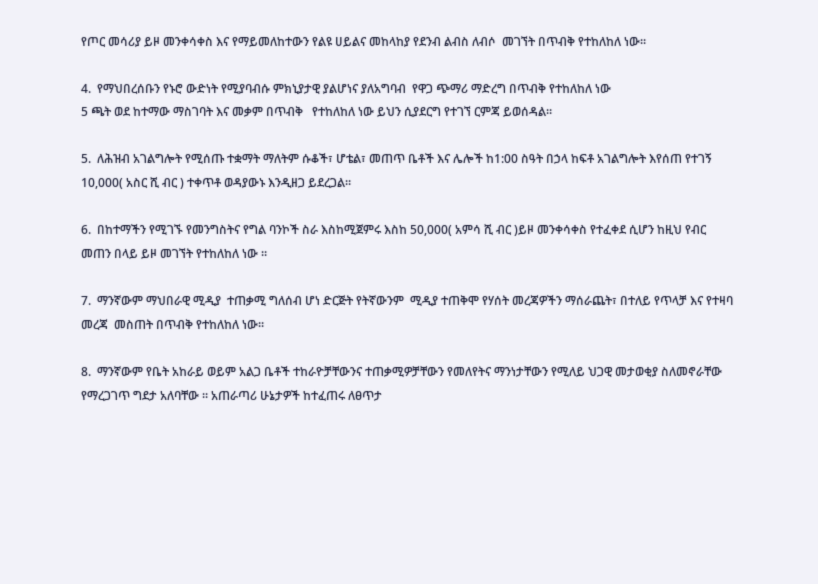የጦር መሳሪያ ይዞ መንቀሳቀስ እና የማይመለከተውን የልዩ ሀይልና መከላከያ የደንብ ልብስ ለብሶ  መገኘት በጥብቅ የተከለከለ ነው፡፡

4.  የማህበረሰቡን የኑሮ ውድነት የሚያባብሱ ምክኒያታዊ ያልሆነና ያለአግባብ  የዋጋ ጭማሪ ማድረግ በጥብቅ የተከለከለ ነው
5 ጫት ወደ ከተማው ማስገባት እና መቃም በጥብቅ   የተከለከለ ነው ይህን ሲያደርግ የተገኘ ርምጃ ይወሰዳል።

5.  ለሕዝብ አገልግሎት የሚሰጡ ተቋማት ማለትም ሱቆች፣ ሆቴል፣ መጠጥ ቤቶች እና ሌሎች ከ1:00 ስዓት በኃላ ከፍቶ አገልግሎት እየሰጠ የተገኝ 10,000( አስር ሺ ብር ) ተቀጥቶ ወዳያውኑ እንዲዘጋ ይደረጋል።

6.  በከተማችን የሚገኙ የመንግስትና የግል ባንኮች ስራ እስከሚጀምሩ እስከ 50,000( አምሳ ሺ ብር )ይዞ መንቀሳቀስ የተፈቀደ ሲሆን ከዚህ የብር መጠን በላይ ይዞ መገኘት የተከለከለ ነው ።

7.  ማንኛውም ማህበራዊ ሚዲያ  ተጠቃሚ ግለሰብ ሆነ ድርጅት የትኛውንም  ሚዲያ ተጠቅሞ የሃሰት መረጃዎችን ማሰራጨት፣ በተለይ የጥላቻ እና የተዛባ መረጃ  መስጠት በጥብቅ የተከለከለ ነው።

8.  ማንኛውም የቤት አከራይ ወይም አልጋ ቤቶች ተከራዮቻቸውንና ተጠቃሚዎቻቸውን የመለየትና ማንነታቸውን የሚለይ ህጋዊ መታወቂያ ስለመኖራቸው የማረጋገጥ ግደታ አለባቸው ፡፡ አጠራጣሪ ሁኔታዎች ከተፈጠሩ ለፀጥታ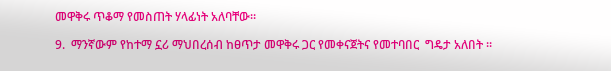መዋቅሩ ጥቆማ የመስጠት ሃላፊነት አለባቸው።

9.  ማንኛውም የከተማ ኗሪ ማህበረሰብ ከፀጥታ መዋቅሩ ጋር የመቀናጀትና የመተባበር  ግዴታ አለበት ።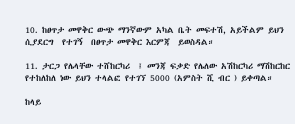10. ከፀጥታ መዋቅር ውጭ ማንኛውም አካል ቤት መፍተሽ, አይችልም ይህን ሲያደርግ  የተገኝ  በፀጥታ መዋቅር እርምጃ  ይወስዳል።

11. ታርጋ የሌላቸው ተሸከርካሪ  ፤ መንጃ ፍቃድ የሌለው አሽከርካሪ ማሽከርከር የተከለከለ ነው ይህን ተላልፎ የተገኘ 5000 (አምስት ሺ ብር ) ይቀጣል።

ከላይ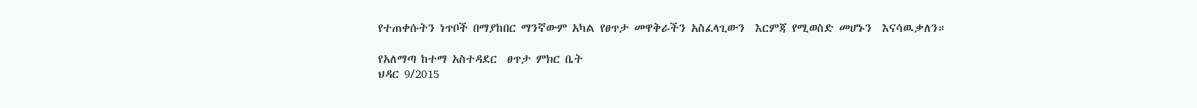የተጠቀሱትን ነጥቦች በማያከበር ማንኛውም አካል የፀጥታ መዋቅራችን አስፈላጊውን  እርምጃ የሚወስድ መሆኑን  እናሳዉቃለን።

የአለማጣ ከተማ አስተዳደር  ፀጥታ ምክር ቤት
ህዳር 9/2015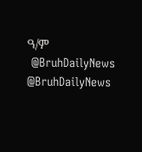ዓ/ም
 @BruhDailyNews
@BruhDailyNews